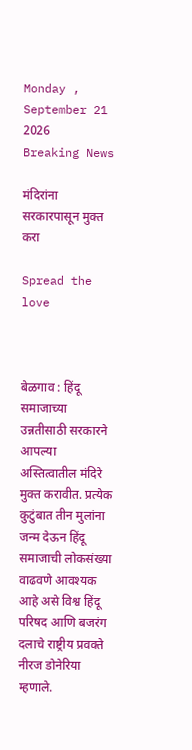Monday , September 21 2026
Breaking News

मंदिरांना सरकारपासून मुक्त करा

Spread the love



बेळगाव : हिंदू समाजाच्या उन्नतीसाठी सरकारने आपल्या अस्तित्वातील मंदिरे मुक्त करावीत. प्रत्येक कुटुंबात तीन मुलांना जन्म देऊन हिंदू समाजाची लोकसंख्या वाढवणे आवश्यक आहे असे विश्व हिंदू परिषद आणि बजरंग दलाचे राष्ट्रीय प्रवक्ते नीरज डोनेरिया म्हणाले.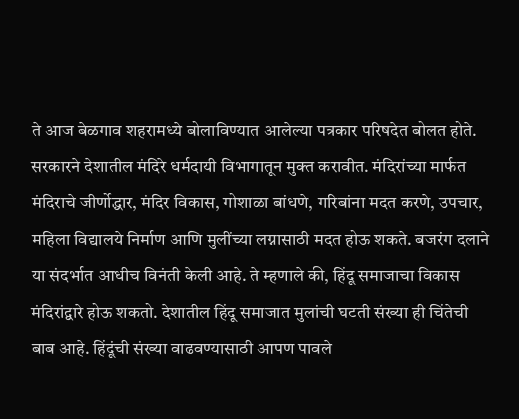ते आज बेळगाव शहरामध्ये बोलाविण्यात आलेल्या पत्रकार परिषदेत बोलत होते. सरकारने देशातील मंदिरे धर्मदायी विभागातून मुक्त करावीत. मंदिरांच्या मार्फत मंदिराचे जीर्णोद्धार, मंदिर विकास, गोशाळा बांधणे, गरिबांना मदत करणे, उपचार, महिला विद्यालये निर्माण आणि मुलींच्या लग्नासाठी मदत होऊ शकते. बजरंग दलाने या संदर्भात आधीच विनंती केली आहे. ते म्हणाले की, हिंदू समाजाचा विकास मंदिरांद्वारे होऊ शकतो. देशातील हिंदू समाजात मुलांची घटती संख्या ही चिंतेची बाब आहे. हिंदूंची संख्या वाढवण्यासाठी आपण पावले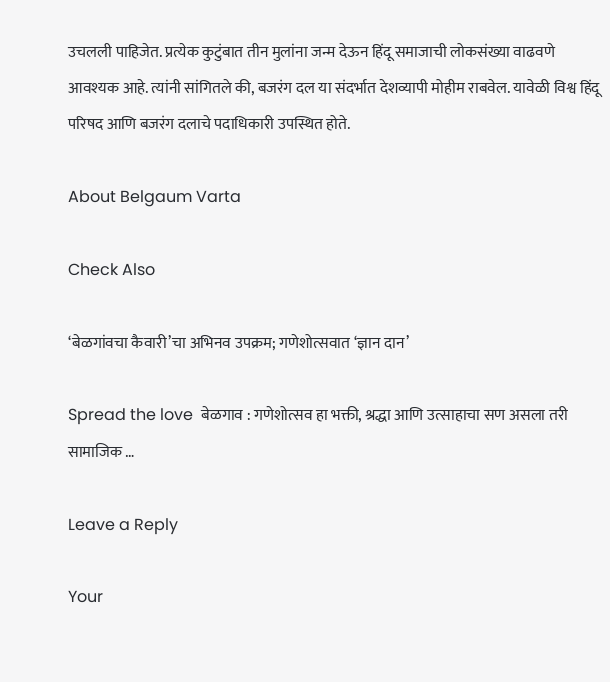उचलली पाहिजेत. प्रत्येक कुटुंबात तीन मुलांना जन्म देऊन हिंदू समाजाची लोकसंख्या वाढवणे आवश्यक आहे. त्यांनी सांगितले की, बजरंग दल या संदर्भात देशव्यापी मोहीम राबवेल. यावेळी विश्व हिंदू परिषद आणि बजरंग दलाचे पदाधिकारी उपस्थित होते.

About Belgaum Varta

Check Also

‘बेळगांवचा कैवारी’चा अभिनव उपक्रम; गणेशोत्सवात ‘ज्ञान दान’

Spread the love  बेळगाव : गणेशोत्सव हा भक्ती, श्रद्धा आणि उत्साहाचा सण असला तरी सामाजिक …

Leave a Reply

Your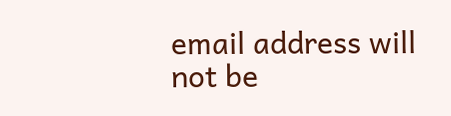email address will not be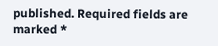published. Required fields are marked *